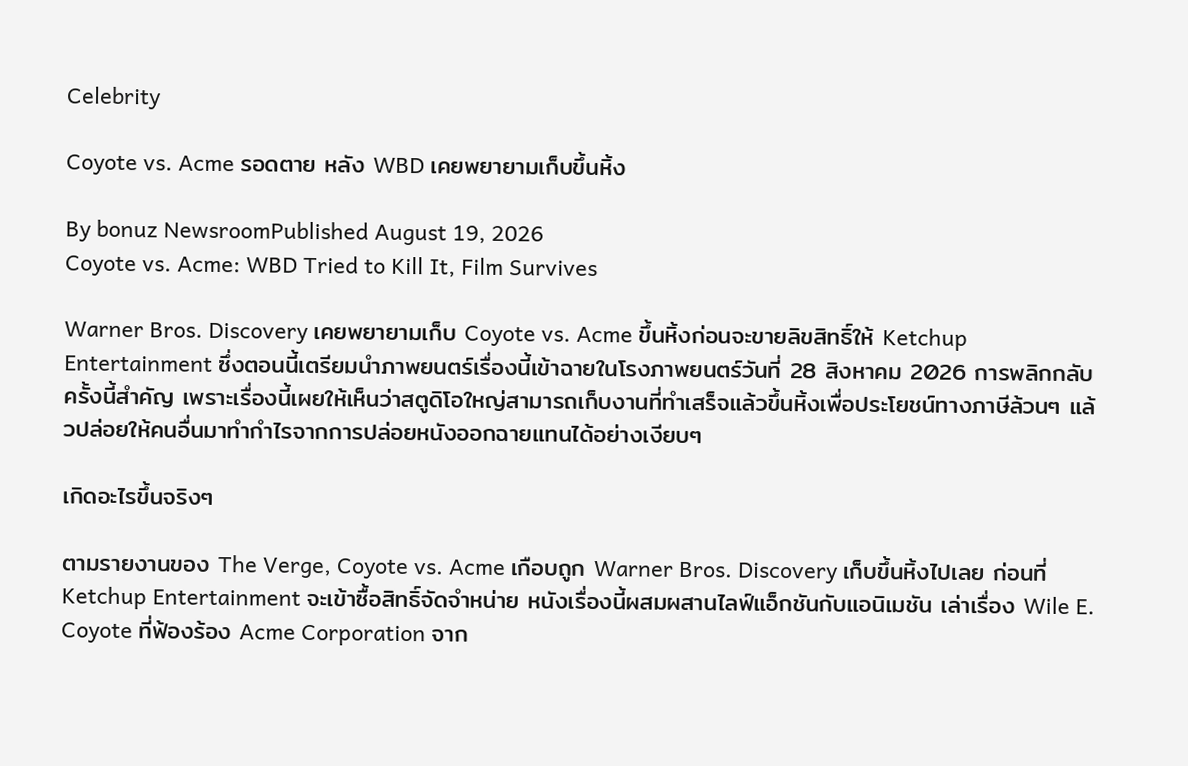Celebrity

Coyote vs. Acme รอดตาย หลัง WBD เคยพยายามเก็บขึ้นหิ้ง

By bonuz NewsroomPublished August 19, 2026
Coyote vs. Acme: WBD Tried to Kill It, Film Survives

Warner Bros. Discovery เคยพยายามเก็บ Coyote vs. Acme ขึ้นหิ้งก่อนจะขายลิขสิทธิ์ให้ Ketchup Entertainment ซึ่งตอนนี้เตรียมนำภาพยนตร์เรื่องนี้เข้าฉายในโรงภาพยนตร์วันที่ 28 สิงหาคม 2026 การพลิกกลับครั้งนี้สำคัญ เพราะเรื่องนี้เผยให้เห็นว่าสตูดิโอใหญ่สามารถเก็บงานที่ทำเสร็จแล้วขึ้นหิ้งเพื่อประโยชน์ทางภาษีล้วนๆ แล้วปล่อยให้คนอื่นมาทำกำไรจากการปล่อยหนังออกฉายแทนได้อย่างเงียบๆ

เกิดอะไรขึ้นจริงๆ

ตามรายงานของ The Verge, Coyote vs. Acme เกือบถูก Warner Bros. Discovery เก็บขึ้นหิ้งไปเลย ก่อนที่ Ketchup Entertainment จะเข้าซื้อสิทธิ์จัดจำหน่าย หนังเรื่องนี้ผสมผสานไลฟ์แอ็กชันกับแอนิเมชัน เล่าเรื่อง Wile E. Coyote ที่ฟ้องร้อง Acme Corporation จาก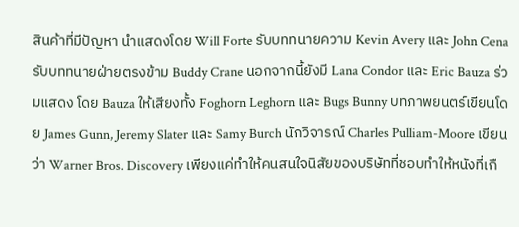สินค้าที่มีปัญหา นำแสดงโดย Will Forte รับบททนายความ Kevin Avery และ John Cena รับบททนายฝ่ายตรงข้าม Buddy Crane นอกจากนี้ยังมี Lana Condor และ Eric Bauza ร่วมแสดง โดย Bauza ให้เสียงทั้ง Foghorn Leghorn และ Bugs Bunny บทภาพยนตร์เขียนโดย James Gunn, Jeremy Slater และ Samy Burch นักวิจารณ์ Charles Pulliam-Moore เขียนว่า Warner Bros. Discovery เพียงแค่ทำให้คนสนใจนิสัยของบริษัทที่ชอบทำให้หนังที่เกื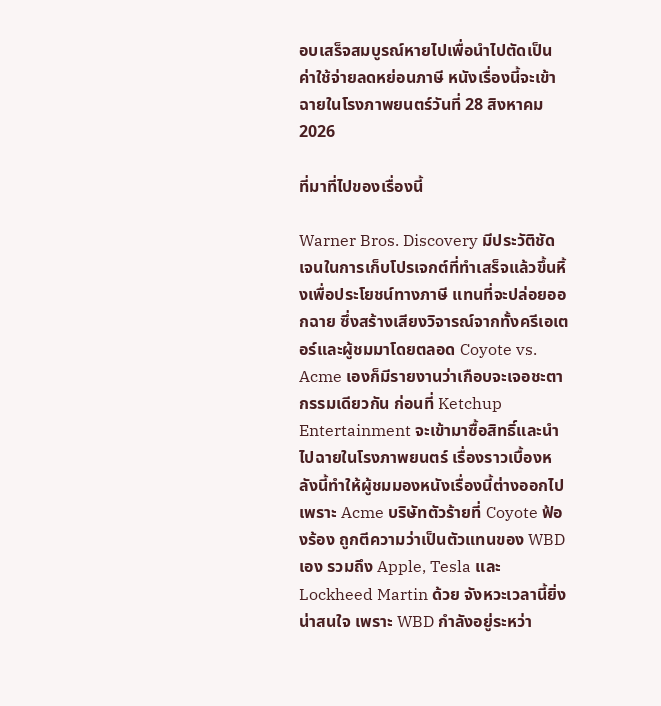อบเสร็จสมบูรณ์หายไปเพื่อนำไปตัดเป็นค่าใช้จ่ายลดหย่อนภาษี หนังเรื่องนี้จะเข้าฉายในโรงภาพยนตร์วันที่ 28 สิงหาคม 2026

ที่มาที่ไปของเรื่องนี้

Warner Bros. Discovery มีประวัติชัดเจนในการเก็บโปรเจกต์ที่ทำเสร็จแล้วขึ้นหิ้งเพื่อประโยชน์ทางภาษี แทนที่จะปล่อยออกฉาย ซึ่งสร้างเสียงวิจารณ์จากทั้งครีเอเตอร์และผู้ชมมาโดยตลอด Coyote vs. Acme เองก็มีรายงานว่าเกือบจะเจอชะตากรรมเดียวกัน ก่อนที่ Ketchup Entertainment จะเข้ามาซื้อสิทธิ์และนำไปฉายในโรงภาพยนตร์ เรื่องราวเบื้องหลังนี้ทำให้ผู้ชมมองหนังเรื่องนี้ต่างออกไป เพราะ Acme บริษัทตัวร้ายที่ Coyote ฟ้องร้อง ถูกตีความว่าเป็นตัวแทนของ WBD เอง รวมถึง Apple, Tesla และ Lockheed Martin ด้วย จังหวะเวลานี้ยิ่งน่าสนใจ เพราะ WBD กำลังอยู่ระหว่า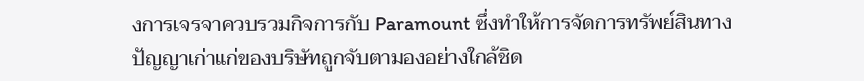งการเจรจาควบรวมกิจการกับ Paramount ซึ่งทำให้การจัดการทรัพย์สินทางปัญญาเก่าแก่ของบริษัทถูกจับตามองอย่างใกล้ชิด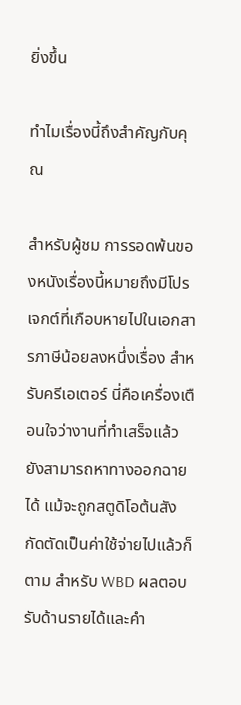ยิ่งขึ้น

ทำไมเรื่องนี้ถึงสำคัญกับคุณ

สำหรับผู้ชม การรอดพ้นของหนังเรื่องนี้หมายถึงมีโปรเจกต์ที่เกือบหายไปในเอกสารภาษีน้อยลงหนึ่งเรื่อง สำหรับครีเอเตอร์ นี่คือเครื่องเตือนใจว่างานที่ทำเสร็จแล้วยังสามารถหาทางออกฉายได้ แม้จะถูกสตูดิโอต้นสังกัดตัดเป็นค่าใช้จ่ายไปแล้วก็ตาม สำหรับ WBD ผลตอบรับด้านรายได้และคำ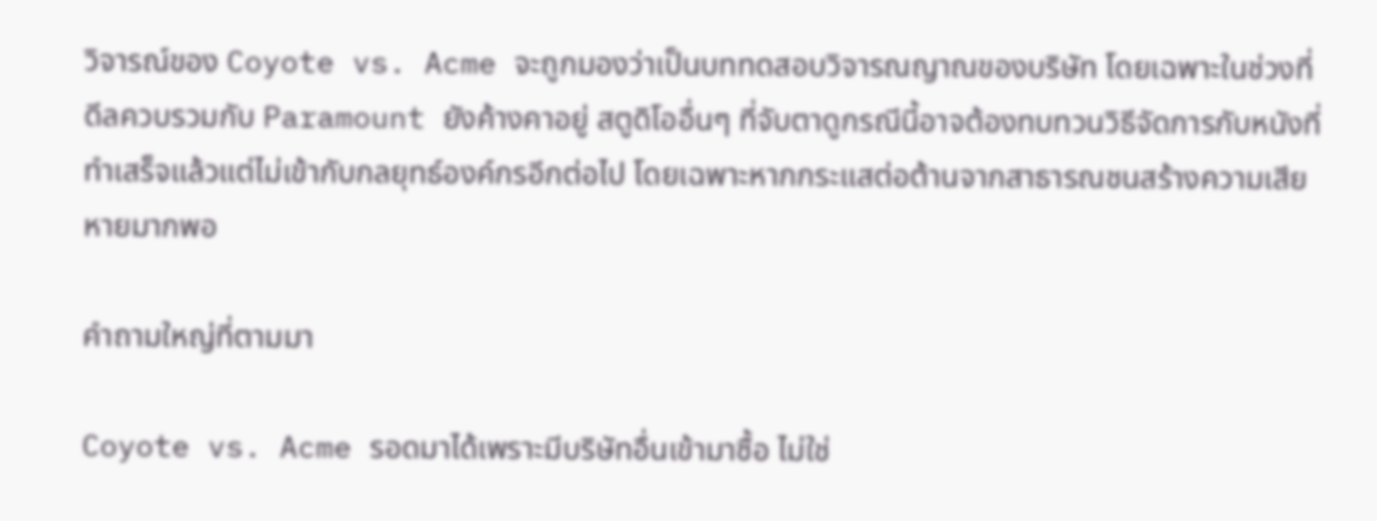วิจารณ์ของ Coyote vs. Acme จะถูกมองว่าเป็นบททดสอบวิจารณญาณของบริษัท โดยเฉพาะในช่วงที่ดีลควบรวมกับ Paramount ยังค้างคาอยู่ สตูดิโออื่นๆ ที่จับตาดูกรณีนี้อาจต้องทบทวนวิธีจัดการกับหนังที่ทำเสร็จแล้วแต่ไม่เข้ากับกลยุทธ์องค์กรอีกต่อไป โดยเฉพาะหากกระแสต่อต้านจากสาธารณชนสร้างความเสียหายมากพอ

คำถามใหญ่ที่ตามมา

Coyote vs. Acme รอดมาได้เพราะมีบริษัทอื่นเข้ามาซื้อ ไม่ใช่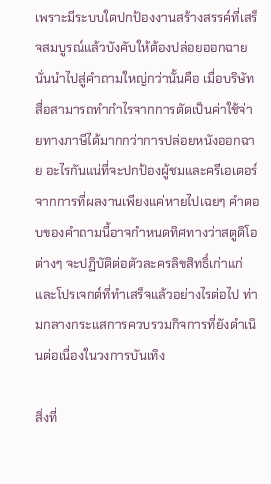เพราะมีระบบใดปกป้องงานสร้างสรรค์ที่เสร็จสมบูรณ์แล้วบังคับให้ต้องปล่อยออกฉาย นั่นนำไปสู่คำถามใหญ่กว่านั้นคือ เมื่อบริษัทสื่อสามารถทำกำไรจากการตัดเป็นค่าใช้จ่ายทางภาษีได้มากกว่าการปล่อยหนังออกฉาย อะไรกันแน่ที่จะปกป้องผู้ชมและครีเอเตอร์จากการที่ผลงานเพียงแค่หายไปเฉยๆ คำตอบของคำถามนี้อาจกำหนดทิศทางว่าสตูดิโอต่างๆ จะปฏิบัติต่อตัวละครลิขสิทธิ์เก่าแก่และโปรเจกต์ที่ทำเสร็จแล้วอย่างไรต่อไป ท่ามกลางกระแสการควบรวมกิจการที่ยังดำเนินต่อเนื่องในวงการบันเทิง

สิ่งที่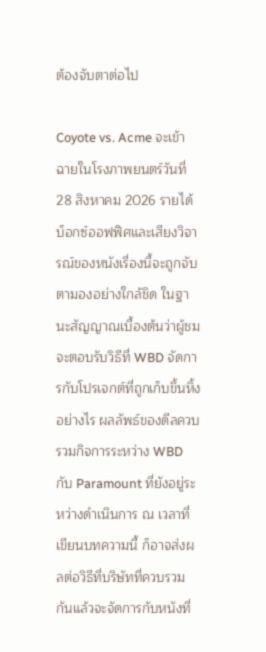ต้องจับตาต่อไป

Coyote vs. Acme จะเข้าฉายในโรงภาพยนตร์วันที่ 28 สิงหาคม 2026 รายได้บ็อกซ์ออฟฟิศและเสียงวิจารณ์ของหนังเรื่องนี้จะถูกจับตามองอย่างใกล้ชิด ในฐานะสัญญาณเบื้องต้นว่าผู้ชมจะตอบรับวิธีที่ WBD จัดการกับโปรเจกต์ที่ถูกเก็บขึ้นหิ้งอย่างไร ผลลัพธ์ของดีลควบรวมกิจการระหว่าง WBD กับ Paramount ที่ยังอยู่ระหว่างดำเนินการ ณ เวลาที่เขียนบทความนี้ ก็อาจส่งผลต่อวิธีที่บริษัทที่ควบรวมกันแล้วจะจัดการกับหนังที่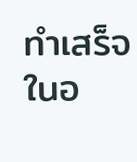ทำเสร็จในอ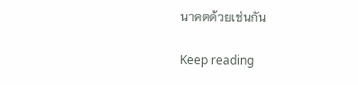นาคตด้วยเช่นกัน

Keep reading